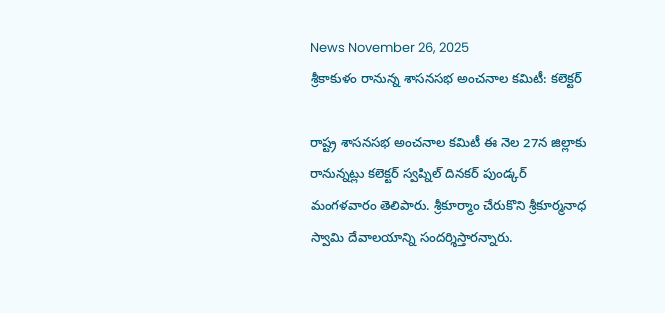News November 26, 2025
శ్రీకాకుళం రానున్న శాసనసభ అంచనాల కమిటీ: కలెక్టర్

రాష్ట్ర శాసనసభ అంచనాల కమిటీ ఈ నెల 27న జిల్లాకు రానున్నట్లు కలెక్టర్ స్వప్నిల్ దినకర్ పుండ్కర్ మంగళవారం తెలిపారు. శ్రీకూర్మాం చేరుకొని శ్రీకూర్మనాధ స్వామి దేవాలయాన్ని సందర్శిస్తారన్నారు.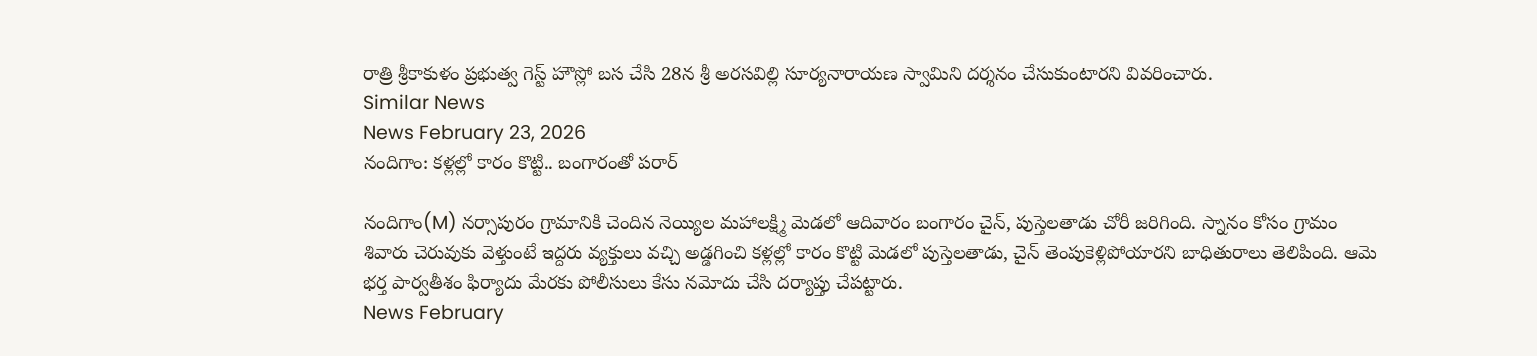రాత్రి శ్రీకాకుళం ప్రభుత్వ గెస్ట్ హౌస్లో బస చేసి 28న శ్రీ అరసవిల్లి సూర్యనారాయణ స్వామిని దర్శనం చేసుకుంటారని వివరించారు.
Similar News
News February 23, 2026
నందిగాం: కళ్లల్లో కారం కొట్టి.. బంగారంతో పరార్

నందిగాం(M) నర్సాపురం గ్రామానికి చెందిన నెయ్యిల మహాలక్ష్మి మెడలో ఆదివారం బంగారం చైన్, పుస్తెలతాడు చోరీ జరిగింది. స్నానం కోసం గ్రామం శివారు చెరువుకు వెళ్తుంటే ఇద్దరు వ్యక్తులు వచ్చి అడ్డగించి కళ్లల్లో కారం కొట్టి మెడలో పుస్తెలతాడు, చైన్ తెంపుకెళ్లిపోయారని బాధితురాలు తెలిపింది. ఆమె భర్త పార్వతీశం ఫిర్యాదు మేరకు పోలీసులు కేసు నమోదు చేసి దర్యాప్తు చేపట్టారు.
News February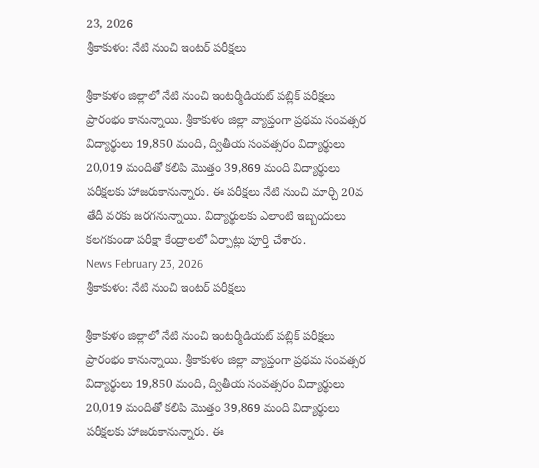23, 2026
శ్రీకాకుళం: నేటి నుంచి ఇంటర్ పరీక్షలు

శ్రీకాకుళం జిల్లాలో నేటి నుంచి ఇంటర్మీడియట్ పబ్లిక్ పరీక్షలు ప్రారంభం కానున్నాయి. శ్రీకాకుళం జిల్లా వ్యాప్తంగా ప్రథమ సంవత్సర విద్యార్థులు 19,850 మంది, ద్వితీయ సంవత్సరం విద్యార్థులు 20,019 మందితో కలిపి మొత్తం 39,869 మంది విద్యార్థులు పరీక్షలకు హాజరుకానున్నారు. ఈ పరీక్షలు నేటి నుంచి మార్చి 20వ తేదీ వరకు జరగనున్నాయి. విద్యార్థులకు ఎలాంటి ఇబ్బందులు కలగకుండా పరీక్షా కేంద్రాలలో ఏర్పాట్లు పూర్తి చేశారు.
News February 23, 2026
శ్రీకాకుళం: నేటి నుంచి ఇంటర్ పరీక్షలు

శ్రీకాకుళం జిల్లాలో నేటి నుంచి ఇంటర్మీడియట్ పబ్లిక్ పరీక్షలు ప్రారంభం కానున్నాయి. శ్రీకాకుళం జిల్లా వ్యాప్తంగా ప్రథమ సంవత్సర విద్యార్థులు 19,850 మంది, ద్వితీయ సంవత్సరం విద్యార్థులు 20,019 మందితో కలిపి మొత్తం 39,869 మంది విద్యార్థులు పరీక్షలకు హాజరుకానున్నారు. ఈ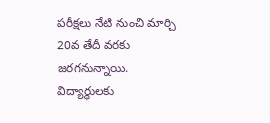పరీక్షలు నేటి నుంచి మార్చి 20వ తేదీ వరకు జరగనున్నాయి. విద్యార్థులకు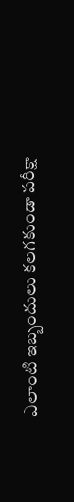ఎలాంటి ఇబ్బందులు కలగకుండా పరీక్షా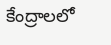కేంద్రాలలో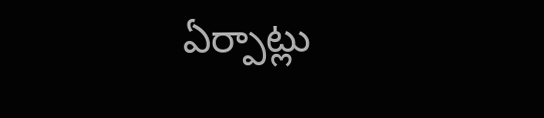ఏర్పాట్లు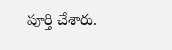పూర్తి చేశారు.